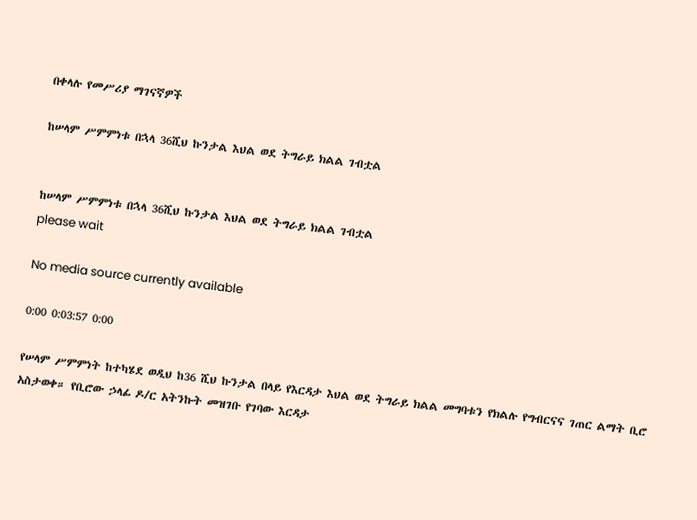በቀላሉ የመሥሪያ ማገናኛዎች

ከሠላም ሥምምነቱ በኋላ 36ሺህ ኩንታል እህል ወደ ትግራይ ክልል ገብቷል


ከሠላም ሥምምነቱ በኋላ 36ሺህ ኩንታል እህል ወደ ትግራይ ክልል ገብቷል
please wait

No media source currently available

0:00 0:03:57 0:00

የሠላም ሥምምነት ከተካሄደ ወዲህ ከ36 ሺህ ኩንታል በላይ የእርዳታ እህል ወደ ትግራይ ክልል መግባቱን የክልሉ የግብርናና ገጠር ልማት ቢሮ አስታወቀ። የቢሮው ኃላፊ ዶ/ር አትንኩት መዝገቡ የገባው እርዳታ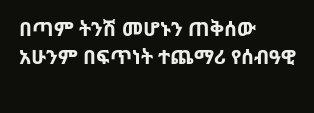በጣም ትንሽ መሆኑን ጠቅሰው አሁንም በፍጥነት ተጨማሪ የሰብዓዊ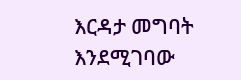እርዳታ መግባት እንደሚገባው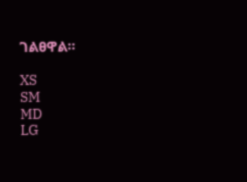ገልፀዋል።

XS
SM
MD
LG